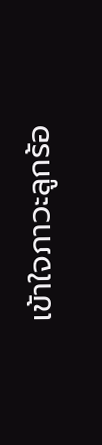เข้าใจภาวะลูกร้อ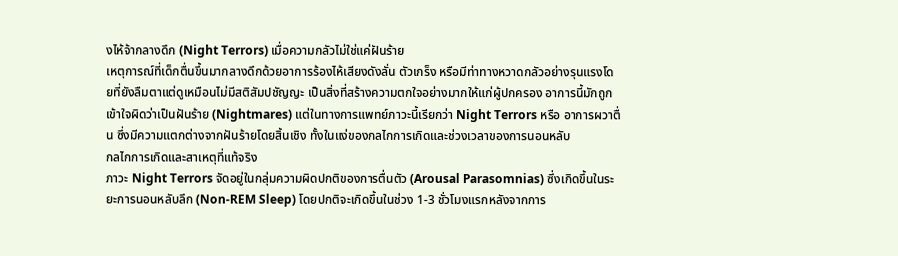งไห้จ้ากลางดึก (Night Terrors) เมื่อความกลัวไม่ใช่แค่ฝันร้าย
เหตุการณ์ที่เด็กตื่นขึ้นมากลางดึกด้วยอาการร้องไห้เสียงดังลั่น ตัวเกร็ง หรือมีท่าทางหวาดกลัวอย่างรุนแรงโดยที่ยังลืมตาแต่ดูเหมือนไม่มีสติสัมปชัญญะ เป็นสิ่งที่สร้างความตกใจอย่างมากให้แก่ผู้ปกครอง อาการนี้มักถูกเข้าใจผิดว่าเป็นฝันร้าย (Nightmares) แต่ในทางการแพทย์ภาวะนี้เรียกว่า Night Terrors หรือ อาการผวาตื่น ซึ่งมีความแตกต่างจากฝันร้ายโดยสิ้นเชิง ทั้งในแง่ของกลไกการเกิดและช่วงเวลาของการนอนหลับ
กลไกการเกิดและสาเหตุที่แท้จริง
ภาวะ Night Terrors จัดอยู่ในกลุ่มความผิดปกติของการตื่นตัว (Arousal Parasomnias) ซึ่งเกิดขึ้นในระยะการนอนหลับลึก (Non-REM Sleep) โดยปกติจะเกิดขึ้นในช่วง 1-3 ชั่วโมงแรกหลังจากการ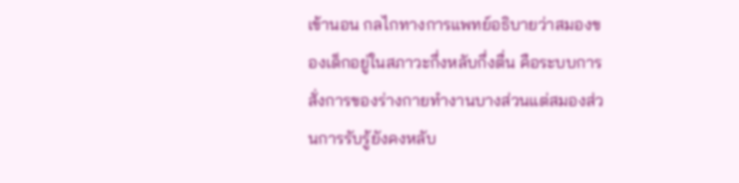เข้านอน กลไกทางการแพทย์อธิบายว่าสมองของเด็กอยู่ในสภาวะกึ่งหลับกึ่งตื่น คือระบบการสั่งการของร่างกายทำงานบางส่วนแต่สมองส่วนการรับรู้ยังคงหลับ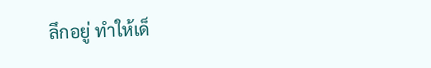ลึกอยู่ ทำให้เด็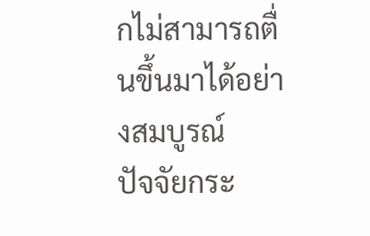กไม่สามารถตื่นขึ้นมาได้อย่างสมบูรณ์
ปัจจัยกระ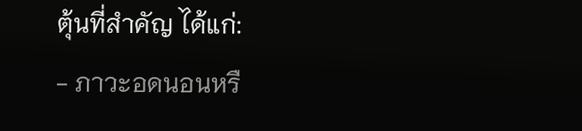ตุ้นที่สำคัญ ได้แก่:
- ภาวะอดนอนหรื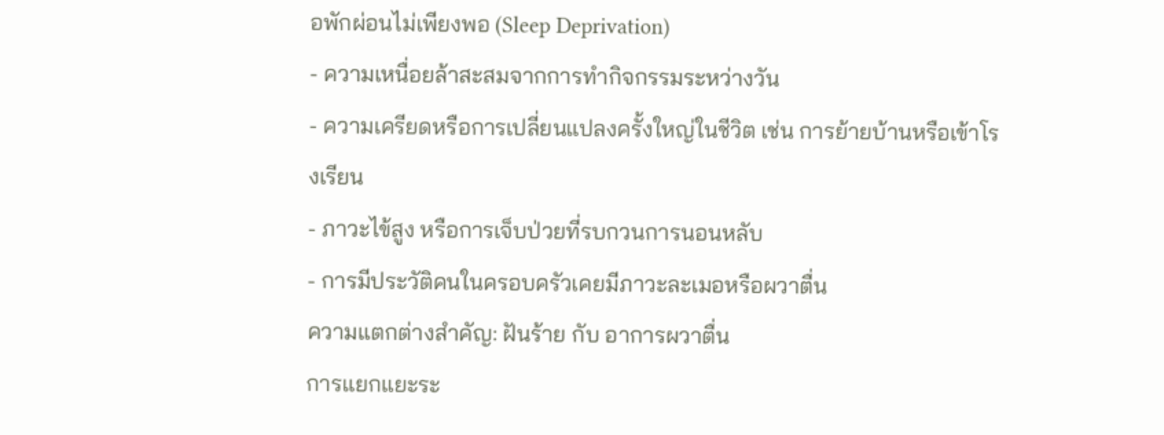อพักผ่อนไม่เพียงพอ (Sleep Deprivation)
- ความเหนื่อยล้าสะสมจากการทำกิจกรรมระหว่างวัน
- ความเครียดหรือการเปลี่ยนแปลงครั้งใหญ่ในชีวิต เช่น การย้ายบ้านหรือเข้าโรงเรียน
- ภาวะไข้สูง หรือการเจ็บป่วยที่รบกวนการนอนหลับ
- การมีประวัติคนในครอบครัวเคยมีภาวะละเมอหรือผวาตื่น
ความแตกต่างสำคัญ: ฝันร้าย กับ อาการผวาตื่น
การแยกแยะระ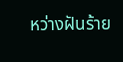หว่างฝันร้าย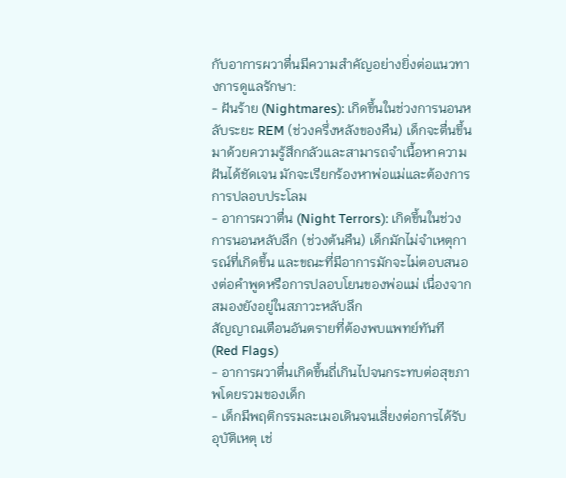กับอาการผวาตื่นมีความสำคัญอย่างยิ่งต่อแนวทางการดูแลรักษา:
- ฝันร้าย (Nightmares): เกิดขึ้นในช่วงการนอนหลับระยะ REM (ช่วงครึ่งหลังของคืน) เด็กจะตื่นขึ้นมาด้วยความรู้สึกกลัวและสามารถจำเนื้อหาความฝันได้ชัดเจน มักจะเรียกร้องหาพ่อแม่และต้องการการปลอบประโลม
- อาการผวาตื่น (Night Terrors): เกิดขึ้นในช่วงการนอนหลับลึก (ช่วงต้นคืน) เด็กมักไม่จำเหตุการณ์ที่เกิดขึ้น และขณะที่มีอาการมักจะไม่ตอบสนองต่อคำพูดหรือการปลอบโยนของพ่อแม่ เนื่องจากสมองยังอยู่ในสภาวะหลับลึก
สัญญาณเตือนอันตรายที่ต้องพบแพทย์ทันที (Red Flags)
- อาการผวาตื่นเกิดขึ้นถี่เกินไปจนกระทบต่อสุขภาพโดยรวมของเด็ก
- เด็กมีพฤติกรรมละเมอเดินจนเสี่ยงต่อการได้รับอุบัติเหตุ เช่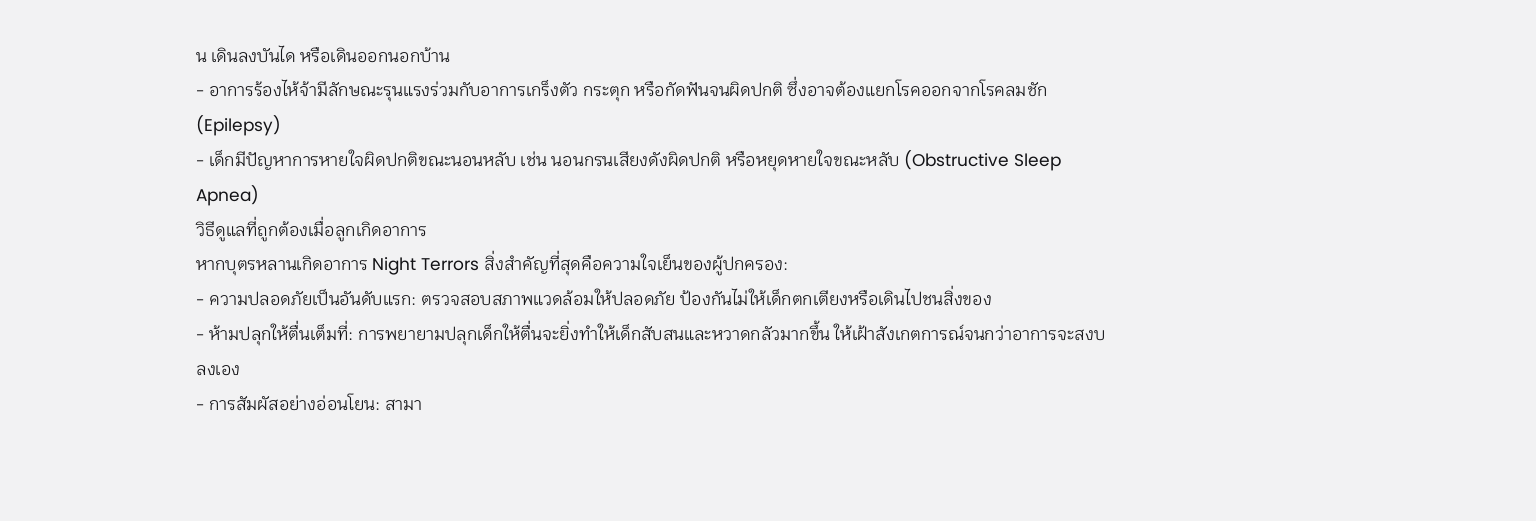น เดินลงบันได หรือเดินออกนอกบ้าน
- อาการร้องไห้จ้ามีลักษณะรุนแรงร่วมกับอาการเกร็งตัว กระตุก หรือกัดฟันจนผิดปกติ ซึ่งอาจต้องแยกโรคออกจากโรคลมชัก (Epilepsy)
- เด็กมีปัญหาการหายใจผิดปกติขณะนอนหลับ เช่น นอนกรนเสียงดังผิดปกติ หรือหยุดหายใจขณะหลับ (Obstructive Sleep Apnea)
วิธีดูแลที่ถูกต้องเมื่อลูกเกิดอาการ
หากบุตรหลานเกิดอาการ Night Terrors สิ่งสำคัญที่สุดคือความใจเย็นของผู้ปกครอง:
- ความปลอดภัยเป็นอันดับแรก: ตรวจสอบสภาพแวดล้อมให้ปลอดภัย ป้องกันไม่ให้เด็กตกเตียงหรือเดินไปชนสิ่งของ
- ห้ามปลุกให้ตื่นเต็มที่: การพยายามปลุกเด็กให้ตื่นจะยิ่งทำให้เด็กสับสนและหวาดกลัวมากขึ้น ให้เฝ้าสังเกตการณ์จนกว่าอาการจะสงบลงเอง
- การสัมผัสอย่างอ่อนโยน: สามา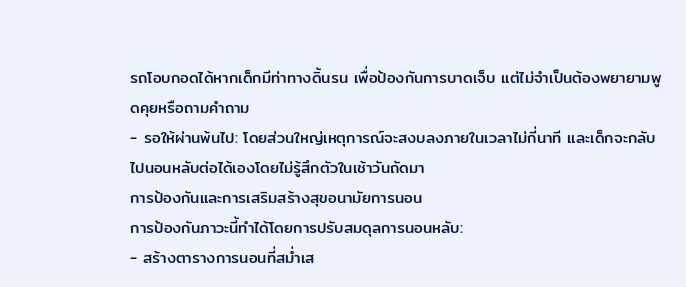รถโอบกอดได้หากเด็กมีท่าทางดิ้นรน เพื่อป้องกันการบาดเจ็บ แต่ไม่จำเป็นต้องพยายามพูดคุยหรือถามคำถาม
- รอให้ผ่านพ้นไป: โดยส่วนใหญ่เหตุการณ์จะสงบลงภายในเวลาไม่กี่นาที และเด็กจะกลับไปนอนหลับต่อได้เองโดยไม่รู้สึกตัวในเช้าวันถัดมา
การป้องกันและการเสริมสร้างสุขอนามัยการนอน
การป้องกันภาวะนี้ทำได้โดยการปรับสมดุลการนอนหลับ:
- สร้างตารางการนอนที่สม่ำเส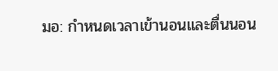มอ: กำหนดเวลาเข้านอนและตื่นนอน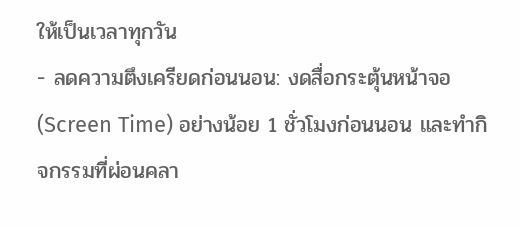ให้เป็นเวลาทุกวัน
- ลดความตึงเครียดก่อนนอน: งดสื่อกระตุ้นหน้าจอ (Screen Time) อย่างน้อย 1 ชั่วโมงก่อนนอน และทำกิจกรรมที่ผ่อนคลา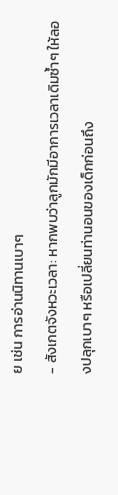ย เช่น การอ่านนิทานเบาๆ
- สังเกตจังหวะเวลา: หากพบว่าลูกมักมีอาการเวลาเดิมซ้ำๆ ให้ลองปลุกเบาๆ หรือเปลี่ยนท่านอนของเด็กก่อนถึง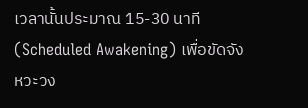เวลานั้นประมาณ 15-30 นาที (Scheduled Awakening) เพื่อขัดจังหวะวง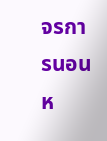จรการนอนห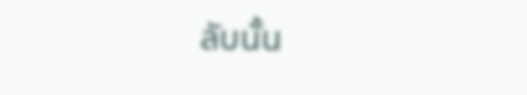ลับนั้น